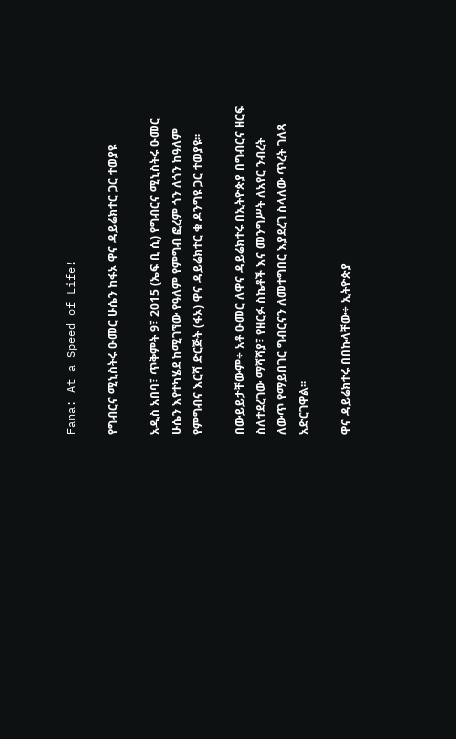Fana: At a Speed of Life!

የግብርና ሚኒስትሩ ዑመር ሁሴን ከፋኦ ዋና ዳይሬክተር ጋር ተወያዩ

አዲስ አበባ፣ ጥቅምት 9፣ 2015 (ኤፍ ቢ ሲ) የግብርና ሚኒስትሩ ዑመር ሁሴን እየተካሄደ ከሚገኘው የዓለም የምግብ ፎረም ጎን ለጎን ከዓለም የምግብና እርሻ ድርጅት (ፋኦ) ዋና ዳይሬክተር ቁ ዶንግዩ ጋር ተወያዩ፡፡

በውይይታቸውም÷ አቶ ዑመር ለዋና ዳይሬክተሩ በኢትዮጵያ በግብርና ዘርፍ ስለተደረገው ማሻሻያ፣ የዘርፉ ስኬቶች እና መንግሥት ለአየር ንብረት ለውጥ የማይበገር ግብርናን ለመተግበር እያደረገ ስላለው ጥረት ገለጻ አድርገዋል፡፡

ዋና ዳይሬክተሩ በበኩላቸው÷ ኢትዮጵያ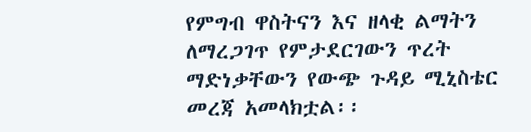የምግብ ዋስትናን እና ዘላቂ ልማትን ለማረጋገጥ የምታደርገውን ጥረት ማድነቃቸውን የውጭ ጉዳይ ሚኒስቴር መረጃ አመላክቷል፡፡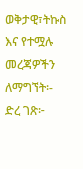ወቅታዊ፣ትኩስ እና የተሟሉ መረጃዎችን ለማግኘት፡-
ድረ ገጽ፦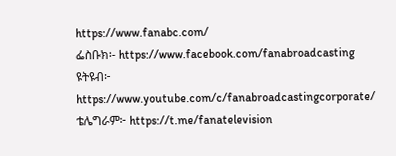https://www.fanabc.com/
ፌስቡክ፡- https://www.facebook.com/fanabroadcasting
ዩትዩብ፦ https://www.youtube.com/c/fanabroadcastingcorporate/
ቴሌግራም፦ https://t.me/fanatelevision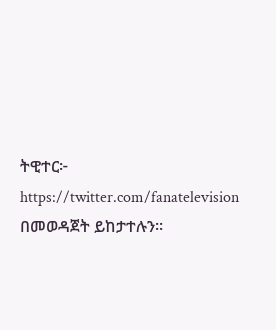ትዊተር፦ https://twitter.com/fanatelevision በመወዳጀት ይከታተሉን፡፡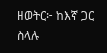ዘወትር፦ ከእኛ ጋር ስላሉ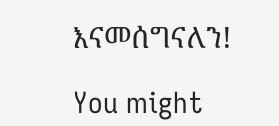እናመሰግናለን!

You might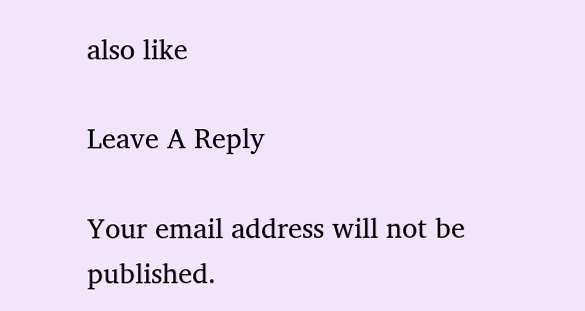also like

Leave A Reply

Your email address will not be published.